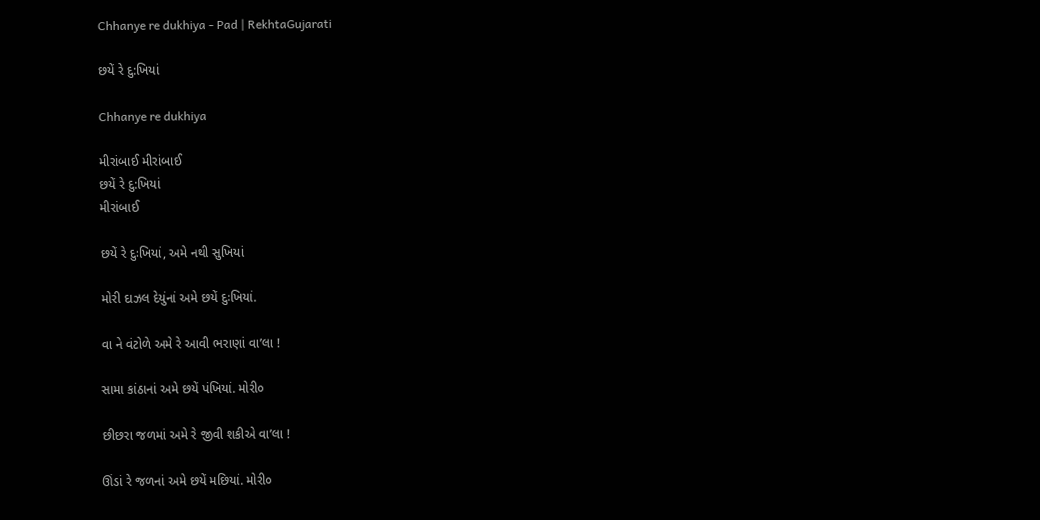Chhanye re dukhiya - Pad | RekhtaGujarati

છયેં રે દુ:ખિયાં

Chhanye re dukhiya

મીરાંબાઈ મીરાંબાઈ
છયેં રે દુ:ખિયાં
મીરાંબાઈ

છયેં રે દુઃખિયાં, અમે નથી સુખિયાં

મોરી દાઝલ દેયુંનાં અમે છયેં દુઃખિયાં.

વા ને વંટોળે અમે રે આવી ભરાણાં વા’લા !

સામા કાંઠાનાં અમે છયેં પંખિયાં. મોરી૦

છીછરા જળમાં અમે રે જીવી શકીએ વા’લા !

ઊંડાં રે જળનાં અમે છયેં મછિયાં. મોરી૦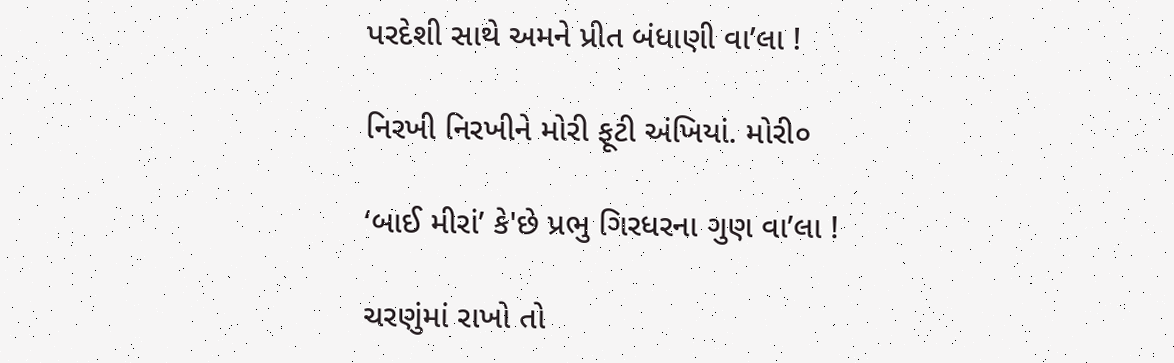પરદેશી સાથે અમને પ્રીત બંધાણી વા’લા !

નિરખી નિરખીને મોરી ફૂટી અંખિયાં. મોરી૦

‘બાઈ મીરાં’ કે'છે પ્રભુ ગિરધરના ગુણ વા’લા !

ચરણુંમાં રાખો તો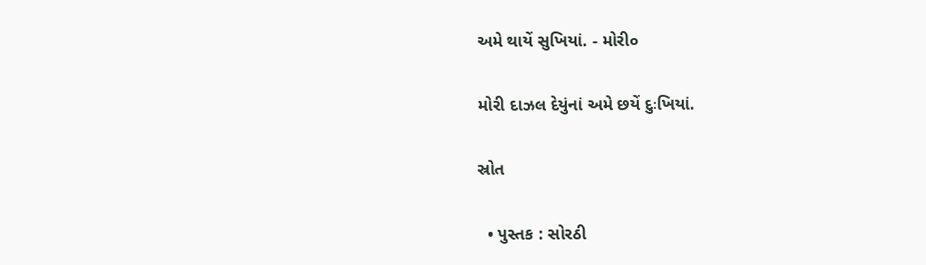અમે થાયેં સુખિયાં. - મોરી૦

મોરી દાઝલ દેયુંનાં અમે છયેં દુઃખિયાં.

સ્રોત

  • પુસ્તક : સોરઠી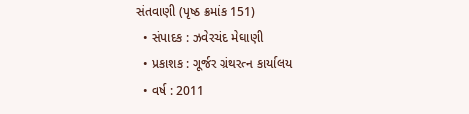સંતવાણી (પૃષ્ઠ ક્રમાંક 151)
  • સંપાદક : ઝવેરચંદ મેઘાણી
  • પ્રકાશક : ગૂર્જર ગ્રંથરત્ન કાર્યાલય
  • વર્ષ : 2011